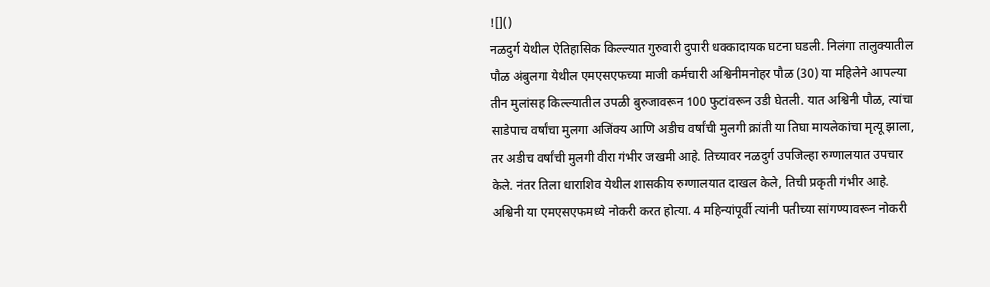![]()
नळदुर्ग येथील ऐतिहासिक किल्ल्यात गुरुवारी दुपारी धक्कादायक घटना घडली. निलंगा तालुक्यातील पौळ अंबुलगा येथील एमएसएफच्या माजी कर्मचारी अश्विनीमनोहर पौळ (30) या महिलेने आपल्या तीन मुलांसह किल्ल्यातील उपळी बुरुजावरून 100 फुटांवरून उडी घेतली. यात अश्विनी पौळ, त्यांचा साडेपाच वर्षांचा मुलगा अजिंक्य आणि अडीच वर्षांची मुलगी क्रांती या तिघा मायलेकांचा मृत्यू झाला, तर अडीच वर्षांची मुलगी वीरा गंभीर जखमी आहे. तिच्यावर नळदुर्ग उपजिल्हा रुग्णालयात उपचार केले. नंतर तिला धाराशिव येथील शासकीय रुग्णालयात दाखल केले, तिची प्रकृती गंभीर आहे. अश्विनी या एमएसएफमध्ये नोकरी करत होत्या. 4 महिन्यांपूर्वी त्यांनी पतीच्या सांगण्यावरून नोकरी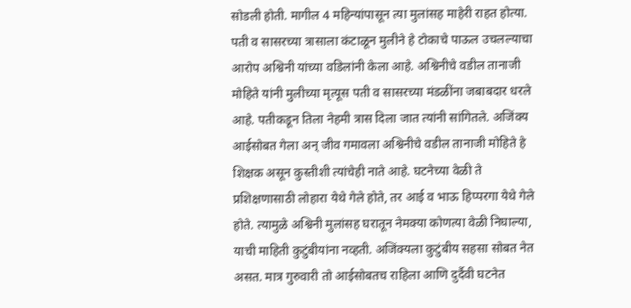सोडली होती. मागील 4 महिन्यांपासून त्या मुलांसह माहेरी राहत होत्या. पती व सासरच्या त्रासाला कंटाळून मुलीने हे टोकाचे पाऊल उचलल्याचा आरोप अश्विनी यांच्या वडिलांनी केला आहे. अश्विनीचे वडील तानाजी मोहिते यांनी मुलीच्या मृत्यूस पती व सासरच्या मंडळींना जबाबदार धरले आहे. पतीकडून तिला नेहमी त्रास दिला जात त्यांनी सांगितले. अजिंक्य आईसोबत गेला अन् जीव गमावला अश्विनीचे वडील तानाजी मोहिते हे शिक्षक असून कुस्तीशी त्यांचेही नाते आहे. घटनेच्या वेळी ते प्रशिक्षणासाठी लोहारा येथे गेले होते, तर आई व भाऊ हिप्परगा येथे गेले होते. त्यामुळे अश्विनी मुलांसह घरातून नेमक्या कोणत्या वेळी निघाल्या, याची माहिती कुटुंबीयांना नव्हती. अजिंक्यला कुटुंबीय सहसा सोबत नेत असत. मात्र गुरुवारी तो आईसोबतच राहिला आणि दुर्दैवी घटनेत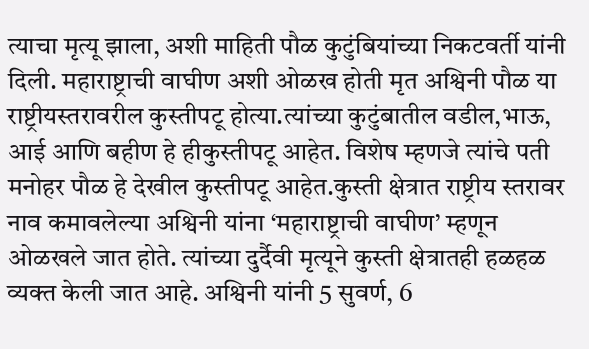त्याचा मृत्यू झाला, अशी माहिती पौळ कुटुंबियांच्या निकटवर्ती यांनी दिली. महाराष्ट्राची वाघीण अशी ओळख होती मृत अश्विनी पौळ या राष्ट्रीयस्तरावरील कुस्तीपटू होत्या.त्यांच्या कुटुंबातील वडील,भाऊ, आई आणि बहीण हे हीकुस्तीपटू आहेत. विशेष म्हणजे त्यांचे पती मनोहर पौळ हे देखील कुस्तीपटू आहेत.कुस्ती क्षेत्रात राष्ट्रीय स्तरावर नाव कमावलेल्या अश्विनी यांना ‘महाराष्ट्राची वाघीण’ म्हणून ओळखले जात होते. त्यांच्या दुर्दैवी मृत्यूने कुस्ती क्षेत्रातही हळहळ व्यक्त केली जात आहे. अश्विनी यांनी 5 सुवर्ण, 6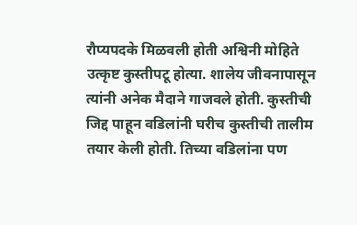रौप्यपदके मिळवली होती अश्विनी मोहिते उत्कृष्ट कुस्तीपटू होत्या. शालेय जीवनापासून त्यांनी अनेक मैदाने गाजवले होती. कुस्तीची जिद्द पाहून वडिलांनी घरीच कुस्तीची तालीम तयार केली होती. तिच्या वडिलांना पण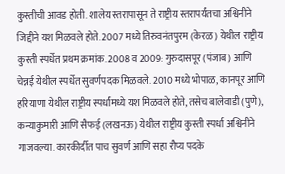कुस्तीची आवड होती. शालेय स्तरापासून ते राष्ट्रीय स्तरापर्यंतचा अश्विनीने जिद्दीने यश मिळवले होते. 2007 मध्ये तिरुवनंतपुरम (केरळ) येथील राष्ट्रीय कुस्ती स्पर्धेत प्रथम क्रमांक. 2008 व 2009: गुरुदासपूर (पंजाब) आणि चेन्नई येथील स्पर्धेत सुवर्णपदक मिळवले. 2010 मध्ये भोपाळ, कानपूर आणि हरियाणा येथील राष्ट्रीय स्पर्धांमध्ये यश मिळवले होते, तसेच बालेवाडी (पुणे), कन्याकुमारी आणि सैफई (लखनऊ) येथील राष्ट्रीय कुस्ती स्पर्धा अश्विनीने गाजवल्या. कारकीर्दीत पाच सुवर्ण आणि सहा रौप्य पदके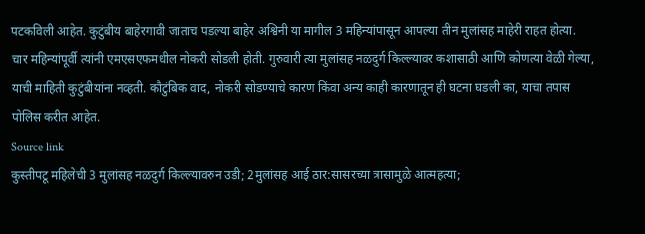पटकविली आहेत. कुटुंबीय बाहेरगावी जाताच पडल्या बाहेर अश्विनी या मागील 3 महिन्यांपासून आपल्या तीन मुलांसह माहेरी राहत होत्या. चार महिन्यांपूर्वी त्यांनी एमएसएफमधील नोकरी सोडली होती. गुरुवारी त्या मुलांसह नळदुर्ग किल्ल्यावर कशासाठी आणि कोणत्या वेळी गेल्या, याची माहिती कुटुंबीयांना नव्हती. कौटुंबिक वाद, नोकरी सोडण्याचे कारण किंवा अन्य काही कारणातून ही घटना घडली का, याचा तपास पोलिस करीत आहेत.
Source link
कुस्तीपटू महिलेची 3 मुलांसह नळदुर्ग किल्ल्यावरुन उडी; 2मुलांसह आई ठार:सासरच्या त्रासामुळे आत्महत्या;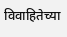विवाहितेच्या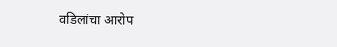वडिलांचा आरोप